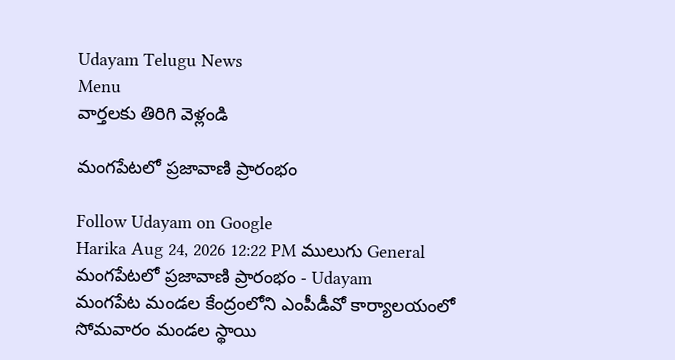Udayam Telugu News
Menu
వార్తలకు తిరిగి వెళ్లండి

మంగపేటలో ప్రజావాణి ప్రారంభం

Follow Udayam on Google
Harika Aug 24, 2026 12:22 PM ములుగు General
మంగపేటలో ప్రజావాణి ప్రారంభం - Udayam
మంగపేట మండల కేంద్రంలోని ఎంపీడీవో కార్యాలయంలో సోమవారం మండల స్థాయి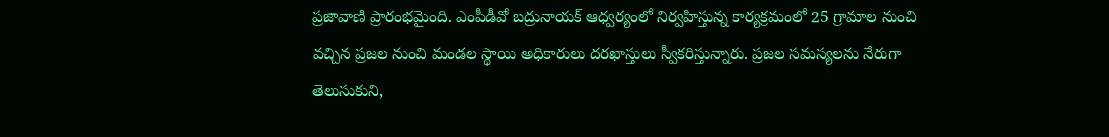ప్రజావాణి ప్రారంభమైంది. ఎంపీడీవో బద్రునాయక్‌ ఆధ్వర్యంలో నిర్వహిస్తున్న కార్యక్రమంలో 25 గ్రామాల నుంచి వచ్చిన ప్రజల నుంచి మండల స్థాయి అధికారులు దరఖాస్తులు స్వీకరిస్తున్నారు. ప్రజల సమస్యలను నేరుగా తెలుసుకుని,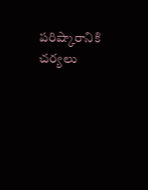పరిష్కారానికి చర్యలు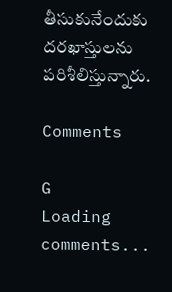తీసుకునేందుకు దరఖాస్తులను పరిశీలిస్తున్నారు.

Comments

G
Loading comments...